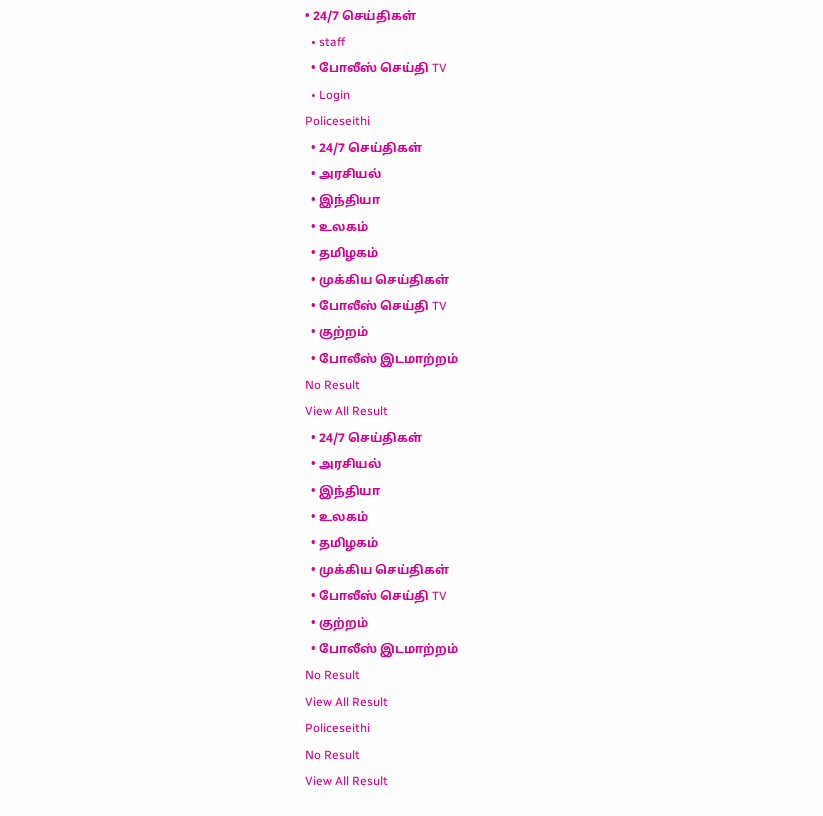• 24/7 செய்திகள்
  • staff
  • போலீஸ் செய்தி TV
  • Login
Policeseithi
  • 24/7 செய்திகள்
  • அரசியல்
  • இந்தியா
  • உலகம்
  • தமிழகம்
  • முக்கிய செய்திகள்
  • போலீஸ் செய்தி TV
  • குற்றம்
  • போலீஸ் இடமாற்றம்
No Result
View All Result
  • 24/7 செய்திகள்
  • அரசியல்
  • இந்தியா
  • உலகம்
  • தமிழகம்
  • முக்கிய செய்திகள்
  • போலீஸ் செய்தி TV
  • குற்றம்
  • போலீஸ் இடமாற்றம்
No Result
View All Result
Policeseithi
No Result
View All Result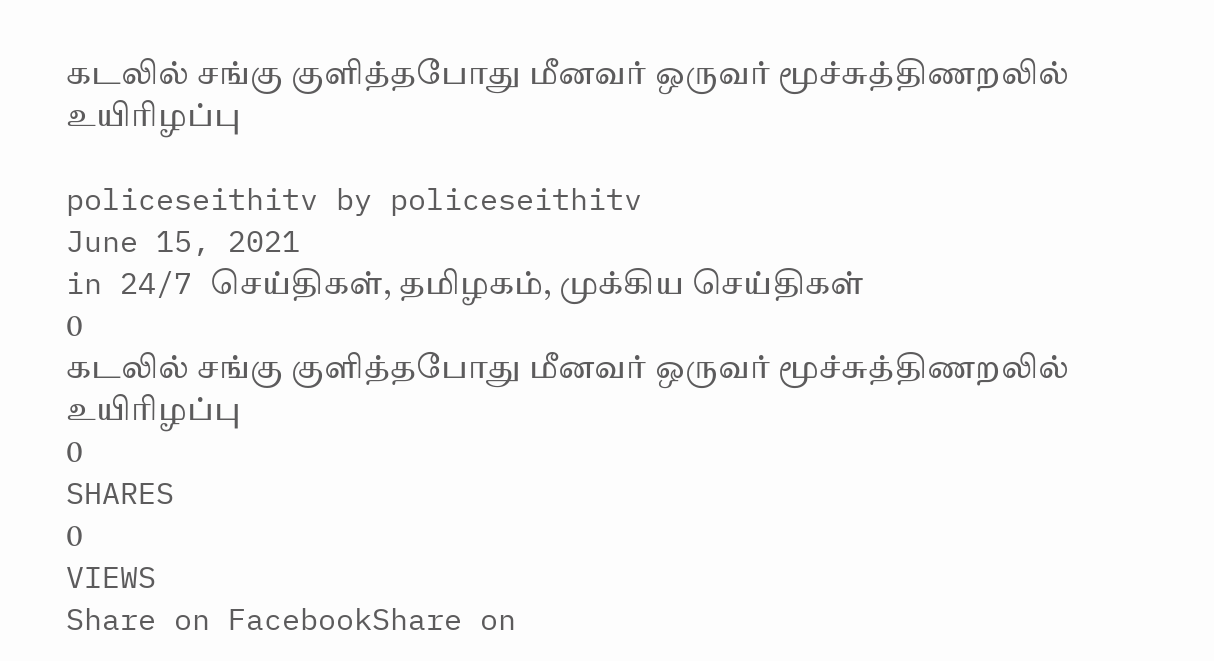கடலில் சங்கு குளித்தபோது மீனவர் ஒருவர் மூச்சுத்திணறலில் உயிரிழப்பு

policeseithitv by policeseithitv
June 15, 2021
in 24/7 செய்திகள், தமிழகம், முக்கிய செய்திகள்
0
கடலில் சங்கு குளித்தபோது மீனவர் ஒருவர் மூச்சுத்திணறலில் உயிரிழப்பு
0
SHARES
0
VIEWS
Share on FacebookShare on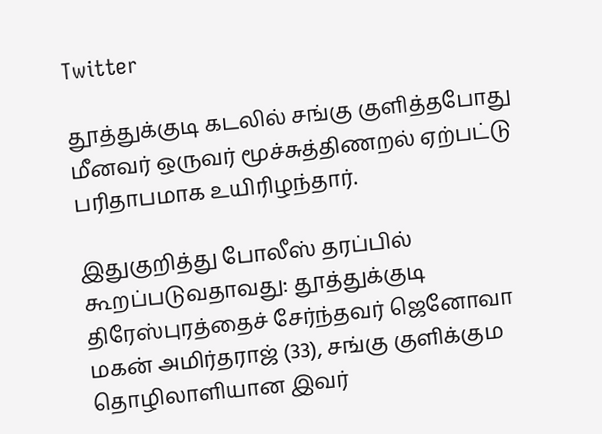Twitter

தூத்துக்குடி கடலில் சங்கு குளித்தபோது மீனவர் ஒருவர் மூச்சுத்திணறல் ஏற்பட்டு பரிதாபமாக உயிரிழந்தார்.

இதுகுறித்து போலீஸ் தரப்பில் கூறப்படுவதாவது: தூத்துக்குடி திரேஸ்புரத்தைச் சேர்ந்தவர் ஜெனோவா மகன் அமிர்தராஜ் (33), சங்கு குளிக்கும தொழிலாளியான இவர்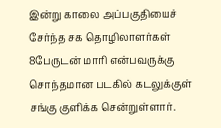இன்று காலை அப்பகுதியைச் சேர்ந்த சக தொழிலாளர்கள் 8பேருடன் மாரி என்பவருக்கு சொந்தமான படகில் கடலுக்குள் சங்கு குளிக்க சென்றுள்ளார்.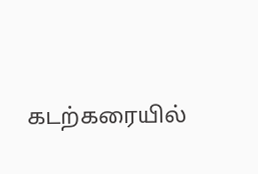கடற்கரையில்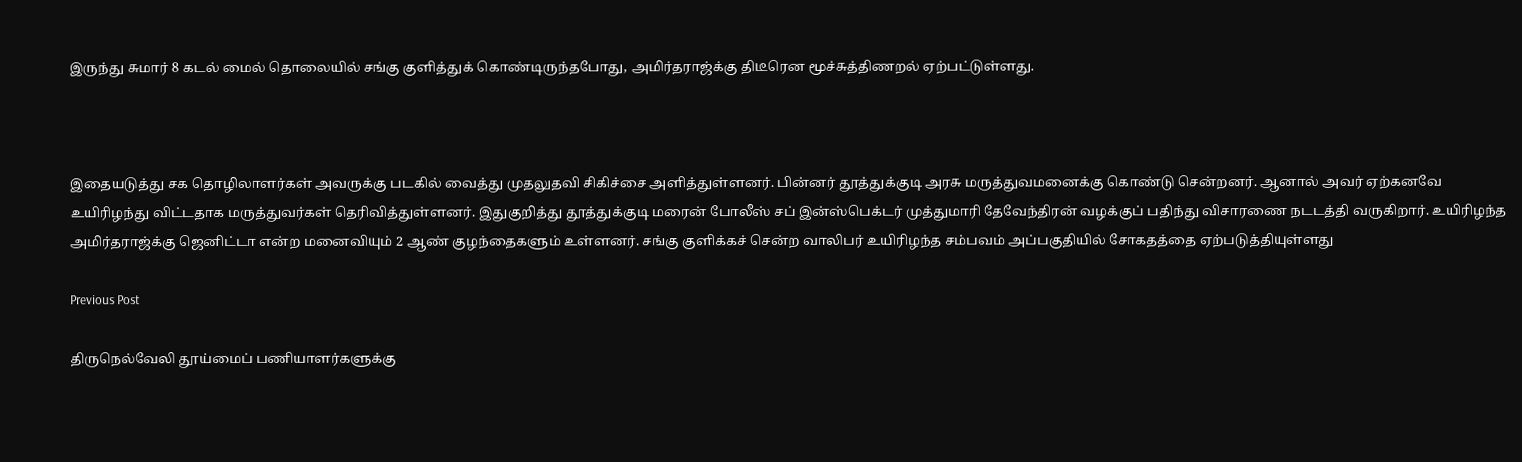இருந்து சுமார் 8 கடல் மைல் தொலையில் சங்கு குளித்துக் கொண்டிருந்தபோது, அமிர்தராஜ்க்கு திடீரென மூச்சுத்திணறல் ஏற்பட்டுள்ளது.



இதையடுத்து சக தொழிலாளர்கள் அவருக்கு படகில் வைத்து முதலுதவி சிகிச்சை அளித்துள்ளனர். பின்னர் தூத்துக்குடி அரசு மருத்துவமனைக்கு கொண்டு சென்றனர். ஆனால் அவர் ஏற்கனவே உயிரிழந்து விட்டதாக மருத்துவர்கள் தெரிவித்துள்ளனர். இதுகுறித்து தூத்துக்குடி மரைன் போலீஸ் சப் இன்ஸ்பெக்டர் முத்துமாரி தேவேந்திரன் வழக்குப் பதிந்து விசாரணை நடடத்தி வருகிறார். உயிரிழந்த அமிர்தராஜ்க்கு ஜெனிட்டா என்ற மனைவியும் 2 ஆண் குழந்தைகளும் உள்ளனர். சங்கு குளிக்கச் சென்ற வாலிபர் உயிரிழந்த சம்பவம் அப்பகுதியில் சோகதத்தை ஏற்படுத்தியுள்ளது

Previous Post

திருநெல்வேலி தூய்மைப் பணியாளர்களுக்கு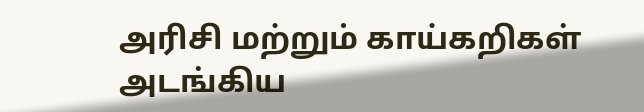அரிசி மற்றும் காய்கறிகள் அடங்கிய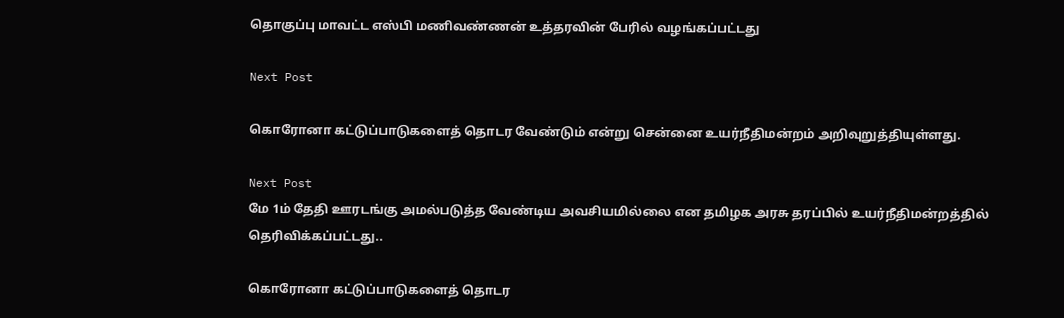தொகுப்பு மாவட்ட எஸ்பி மணிவண்‌‌‌ணன்‌‌‌ உத்தரவின் பேரில் வழங்கப்பட்டது

Next Post

கொரோனா கட்டுப்பாடுகளைத் தொடர வேண்டும் என்று சென்னை உயர்நீதிமன்றம் அறிவுறுத்தியுள்ளது.

Next Post
மே 1ம் தேதி ஊரடங்கு அமல்படுத்த வேண்டிய அவசியமில்லை என தமிழக அரசு தரப்பில் உயர்நீதிமன்றத்தில் தெரிவிக்கப்பட்டது..

கொரோனா கட்டுப்பாடுகளைத் தொடர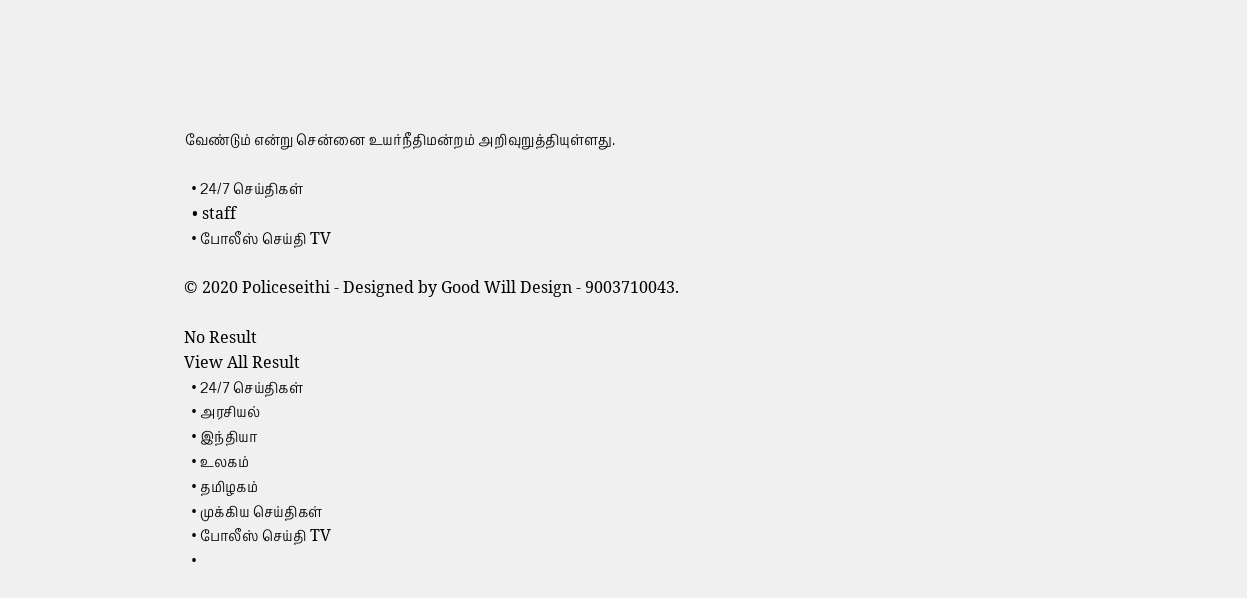வேண்டும் என்று சென்னை உயர்நீதிமன்றம் அறிவுறுத்தியுள்ளது.

  • 24/7 செய்திகள்
  • staff
  • போலீஸ் செய்தி TV

© 2020 Policeseithi - Designed by Good Will Design - 9003710043.

No Result
View All Result
  • 24/7 செய்திகள்
  • அரசியல்
  • இந்தியா
  • உலகம்
  • தமிழகம்
  • முக்கிய செய்திகள்
  • போலீஸ் செய்தி TV
  •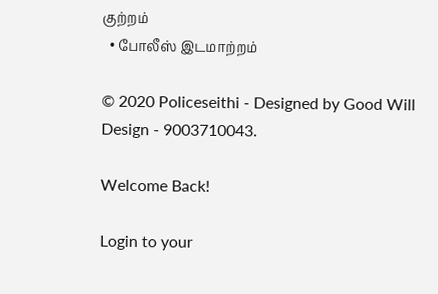குற்றம்
  • போலீஸ் இடமாற்றம்

© 2020 Policeseithi - Designed by Good Will Design - 9003710043.

Welcome Back!

Login to your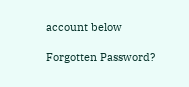account below

Forgotten Password?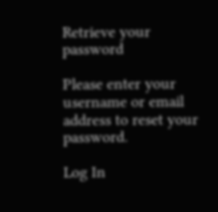Retrieve your password

Please enter your username or email address to reset your password.

Log In